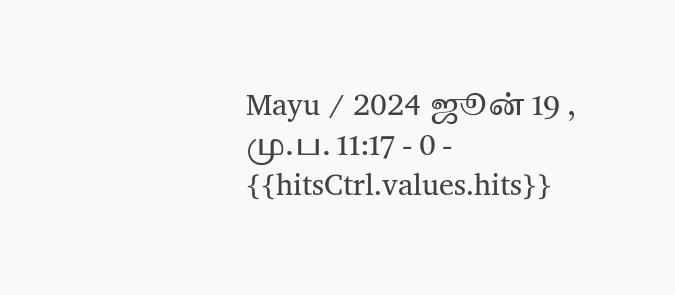Mayu / 2024 ஜூன் 19 , மு.ப. 11:17 - 0 - {{hitsCtrl.values.hits}}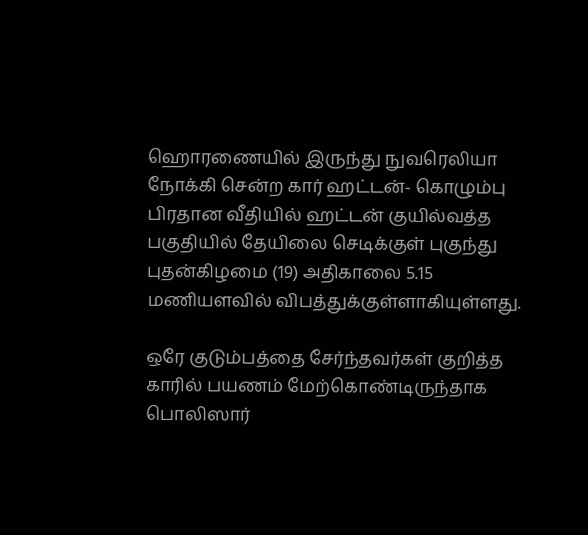ஹொரணையில் இருந்து நுவரெலியா நோக்கி சென்ற கார் ஹட்டன்- கொழும்பு பிரதான வீதியில் ஹட்டன் குயில்வத்த பகுதியில் தேயிலை செடிக்குள் புகுந்து புதன்கிழமை (19) அதிகாலை 5.15 மணியளவில் விபத்துக்குள்ளாகியுள்ளது.

ஒரே குடும்பத்தை சேர்ந்தவர்கள் குறித்த காரில் பயணம் மேற்கொண்டிருந்தாக பொலிஸார்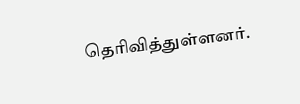தெரிவித்துள்ளனர்.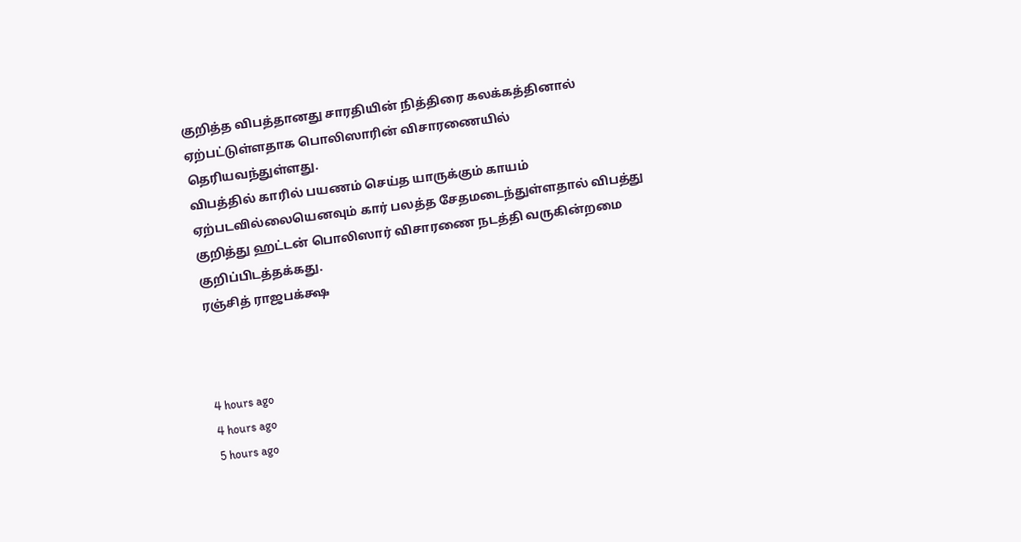குறித்த விபத்தானது சாரதியின் நித்திரை கலக்கத்தினால் ஏற்பட்டுள்ளதாக பொலிஸாரின் விசாரணையில் தெரியவந்துள்ளது.
விபத்தில் காரில் பயணம் செய்த யாருக்கும் காயம் ஏற்படவில்லையெனவும் கார் பலத்த சேதமடைந்துள்ளதால் விபத்து குறித்து ஹட்டன் பொலிஸார் விசாரணை நடத்தி வருகின்றமை குறிப்பிடத்தக்கது.
ரஞ்சித் ராஜபக்க்ஷ



4 hours ago
4 hours ago
5 hours ago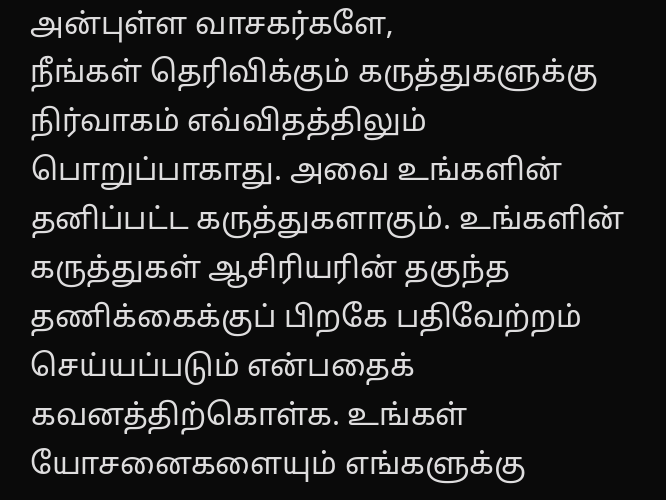அன்புள்ள வாசகர்களே,
நீங்கள் தெரிவிக்கும் கருத்துகளுக்கு நிர்வாகம் எவ்விதத்திலும் பொறுப்பாகாது. அவை உங்களின் தனிப்பட்ட கருத்துகளாகும். உங்களின் கருத்துகள் ஆசிரியரின் தகுந்த தணிக்கைக்குப் பிறகே பதிவேற்றம் செய்யப்படும் என்பதைக் கவனத்திற்கொள்க. உங்கள் யோசனைகளையும் எங்களுக்கு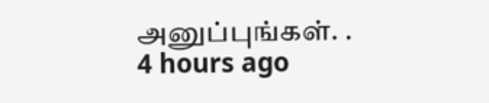அனுப்புங்கள். .
4 hours ago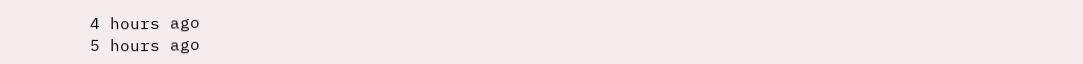4 hours ago
5 hours ago